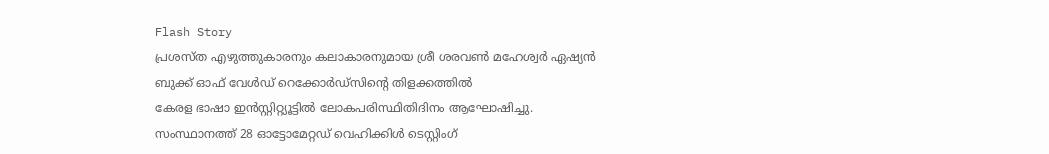Flash Story
പ്രശസ്ത എഴുത്തുകാരനും കലാകാരനുമായ ശ്രീ ശരവൺ മഹേശ്വർ ഏഷ്യൻ ബുക്ക്‌ ഓഫ് വേൾഡ് റെക്കോർഡ്സിന്റെ തിളക്കത്തിൽ
കേരള ഭാഷാ ഇൻസ്റ്റിറ്റ്യൂട്ടിൽ ലോകപരിസ്ഥിതിദിനം ആഘോഷിച്ചു.
സംസ്ഥാനത്ത് 28 ഓട്ടോമേറ്റഡ് വെഹിക്കിൾ ടെസ്റ്റിംഗ്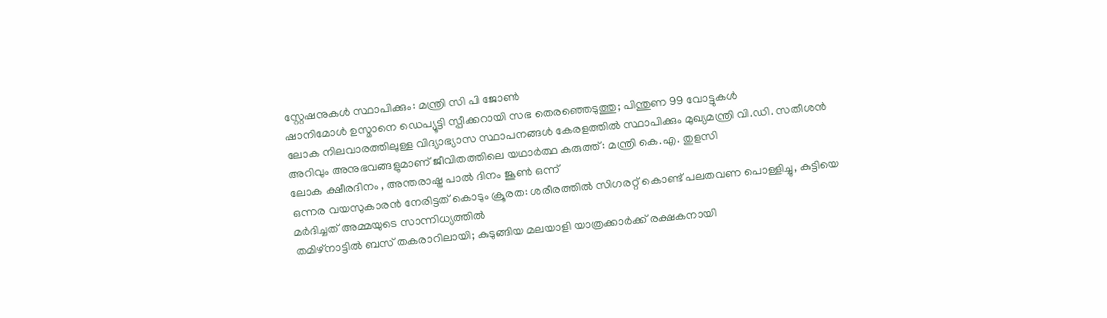സ്റ്റേഷനുകൾ സ്ഥാപിക്കും: മന്ത്രി സി പി ജോൺ
ഷാനിമോള്‍ ഉസ്മാനെ ഡെപ്യൂട്ടി സ്പീക്കറായി സഭ തെരഞ്ഞെടുത്തു; പിന്തുണ 99 വോട്ടുകള്‍
ലോക നിലവാരത്തിലുള്ള വിദ്യാഭ്യാസ സ്ഥാപനങ്ങൾ കേരളത്തിൽ സ്ഥാപിക്കും മുഖ്യമന്ത്രി വി.ഡി. സതീശൻ
അറിവും അനുഭവങ്ങളുമാണ് ജീവിതത്തിലെ യഥാർത്ഥ കരുത്ത്: മന്ത്രി കെ.എ. തുളസി
ലോക ക്ഷീരദിനം , അന്തരാഷ്ട്ര പാൽ ദിനം ജൂൺ ഒന്ന്
ഒന്നര വയസുകാരൻ നേരിട്ടത് കൊടും ക്രൂരത: ശരീരത്തിൽ സിഗരറ്റ് കൊണ്ട് പലതവണ പൊള്ളിച്ചു, കുട്ടിയെ മർദിച്ചത് അമ്മയുടെ സാന്നിധ്യത്തിൽ
തമിഴ്‌നാട്ടിൽ ബസ് തകരാറിലായി; കുടുങ്ങിയ മലയാളി യാത്രക്കാർക്ക് രക്ഷകനായി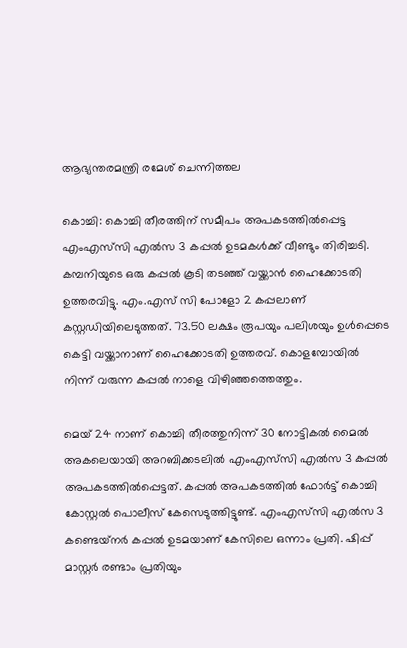ആഭ്യന്തരമന്ത്രി രമേശ് ചെന്നിത്തല

കൊച്ചി: കൊച്ചി തീരത്തിന് സമീപം അപകടത്തിൽപ്പെട്ട എംഎസ്‍സി എൽസ 3 കപ്പൽ ഉടമകൾക്ക് വീണ്ടും തിരിച്ചടി. കമ്പനിയുടെ ഒരു കപ്പൽ കൂടി തടഞ്ഞ് വയ്ക്കാൻ ഹൈക്കോടതി ഉത്തരവിട്ടു. എം.എസ് സി പോളോ 2 കപ്പലാണ് കസ്റ്റഡിയിലെടുത്തത്. 73.50 ലക്ഷം രൂപയും പലിശയും ഉൾപ്പെടെ കെട്ടി വയ്ക്കാനാണ് ഹൈക്കോടതി ഉത്തരവ്. കൊളമ്പോയിൽ നിന്ന് വരുന്ന കപ്പൽ നാളെ വിഴിഞ്ഞത്തെത്തും.

മെയ് 24 നാണ് കൊച്ചി തീരത്തുനിന്ന് 30 നോട്ടികൽ മൈൽ അകലെയായി അറബിക്കടലിൽ എംഎസ്‌സി എൽസ 3 കപ്പൽ അപകടത്തിൽപ്പെട്ടത്. കപ്പൽ അപകടത്തില്‍ ഫോർട്ട് കൊച്ചി കോസ്റ്റൽ പൊലീസ് കേസെടുത്തിട്ടുണ്ട്. എംഎസ്‌സി എൽസ 3 കണ്ടെയ്‌നർ കപ്പൽ ഉടമയാണ് കേസിലെ ഒന്നാം പ്രതി. ഷിപ്പ് മാസ്റ്റർ രണ്ടാം പ്രതിയും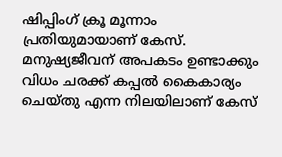ഷിപ്പിംഗ് ക്രൂ മൂന്നാം പ്രതിയുമായാണ് കേസ്. മനുഷ്യജീവന് അപകടം ഉണ്ടാക്കും വിധം ചരക്ക് കപ്പൽ കൈകാര്യം ചെയ്തു എന്ന നിലയിലാണ് കേസ്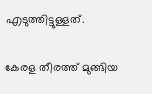എടുത്തിട്ടുള്ളത്.

കേരള തീരത്ത് മുങ്ങിയ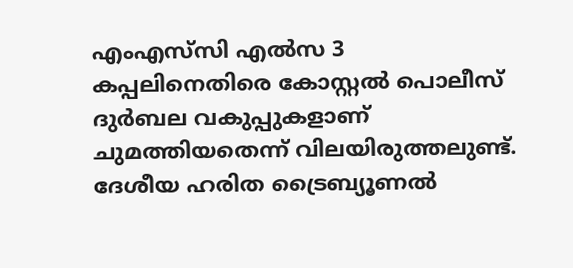എംഎസ്‍സി എൽസ 3 കപ്പലിനെതിരെ കോസ്റ്റൽ പൊലീസ് ദുർബല വകുപ്പുകളാണ് ചുമത്തിയതെന്ന് വിലയിരുത്തലുണ്ട്. ദേശീയ ഹരിത ട്രൈബ്യൂണൽ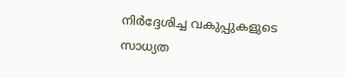നിർദ്ദേശിച്ച വകുപ്പുകളുടെ സാധ്യത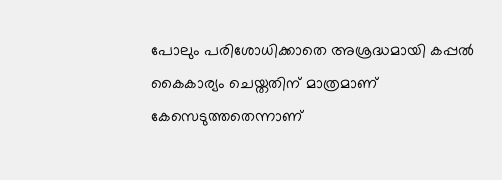പോലും പരിശോധിക്കാതെ അശ്രദ്ധമായി കപ്പൽ കൈകാര്യം ചെയ്തതിന് മാത്രമാണ് കേസെടുത്തതെന്നാണ്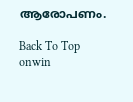ആരോപണം.

Back To Top
onwin